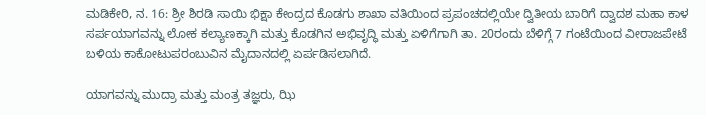ಮಡಿಕೇರಿ, ನ. 16: ಶ್ರೀ ಶಿರಡಿ ಸಾಯಿ ಭಿಕ್ಷಾ ಕೇಂದ್ರದ ಕೊಡಗು ಶಾಖಾ ವತಿಯಿಂದ ಪ್ರಪಂಚದಲ್ಲಿಯೇ ದ್ವಿತೀಯ ಬಾರಿಗೆ ದ್ವಾದಶ ಮಹಾ ಕಾಳ ಸರ್ಪಯಾಗವನ್ನು ಲೋಕ ಕಲ್ಯಾಣಕ್ಕಾಗಿ ಮತ್ತು ಕೊಡಗಿನ ಅಭಿವೃದ್ಧಿ ಮತ್ತು ಏಳಿಗೆಗಾಗಿ ತಾ. 20ರಂದು ಬೆಳಿಗ್ಗೆ 7 ಗಂಟೆಯಿಂದ ವೀರಾಜಪೇಟೆ ಬಳಿಯ ಕಾಕೋಟುಪರಂಬುವಿನ ಮೈದಾನದಲ್ಲಿ ಏರ್ಪಡಿಸಲಾಗಿದೆ.

ಯಾಗವನ್ನು ಮುದ್ರಾ ಮತ್ತು ಮಂತ್ರ ತಜ್ಞರು, ಝಿ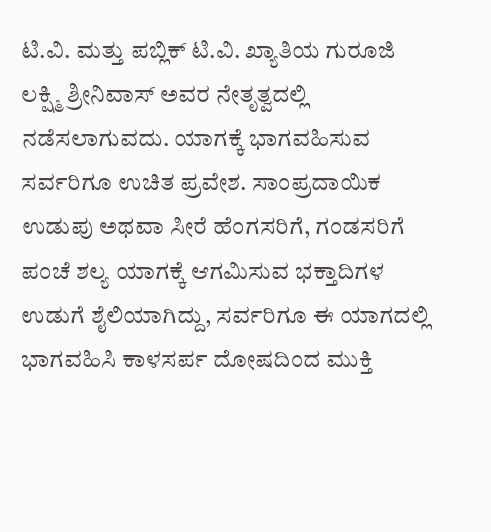ಟಿ.ವಿ. ಮತ್ತು ಪಬ್ಲಿಕ್ ಟಿ.ವಿ. ಖ್ಯಾತಿಯ ಗುರೂಜಿ ಲಕ್ಷ್ಮಿ ಶ್ರೀನಿವಾಸ್ ಅವರ ನೇತೃತ್ವದಲ್ಲಿ ನಡೆಸಲಾಗುವದು. ಯಾಗಕ್ಕೆ ಭಾಗವಹಿಸುವ ಸರ್ವರಿಗೂ ಉಚಿತ ಪ್ರವೇಶ. ಸಾಂಪ್ರದಾಯಿಕ ಉಡುಪು ಅಥವಾ ಸೀರೆ ಹೆಂಗಸರಿಗೆ, ಗಂಡಸರಿಗೆ ಪಂಚೆ ಶಲ್ಯ ಯಾಗಕ್ಕೆ ಆಗಮಿಸುವ ಭಕ್ತಾದಿಗಳ ಉಡುಗೆ ಶೈಲಿಯಾಗಿದ್ದು, ಸರ್ವರಿಗೂ ಈ ಯಾಗದಲ್ಲಿ ಭಾಗವಹಿಸಿ ಕಾಳಸರ್ಪ ದೋಷದಿಂದ ಮುಕ್ತಿ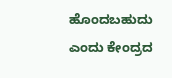ಹೊಂದಬಹುದು ಎಂದು ಕೇಂದ್ರದ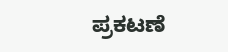ಪ್ರಕಟಣೆ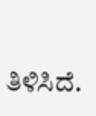ತಿಳಿಸಿದೆ.